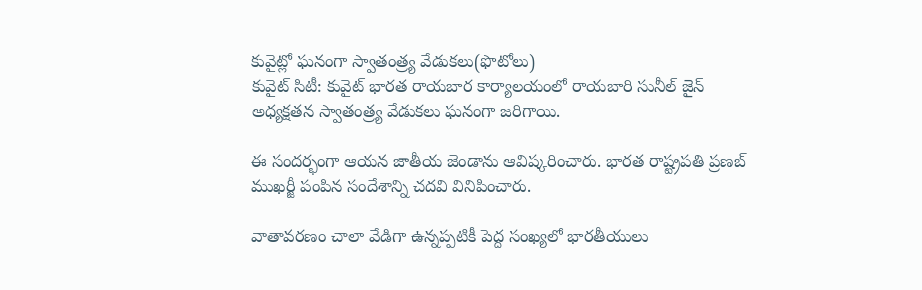కువైట్లో ఘనంగా స్వాతంత్ర్య వేడుకలు(ఫొటోలు)
కువైట్ సిటీ: కువైట్ భారత రాయబార కార్యాలయంలో రాయబారి సునీల్ జైన్ అధ్యక్షతన స్వాతంత్ర్య వేడుకలు ఘనంగా జరిగాయి.

ఈ సందర్భంగా ఆయన జాతీయ జెండాను ఆవిష్కరించారు. భారత రాష్ట్రపతి ప్రణబ్ ముఖర్జీ పంపిన సందేశాన్ని చదవి వినిపించారు.

వాతావరణం చాలా వేడిగా ఉన్నప్పటికీ పెద్ద సంఖ్యలో భారతీయులు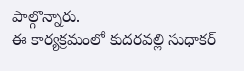పాల్గొన్నారు.
ఈ కార్యక్రమంలో కుదరవల్లి సుధాకర్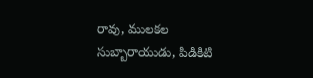రావు, ములకల సుబ్బారాయుడు, పిడికిటి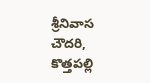శ్రీనివాస చౌదరి, కొత్తపల్లి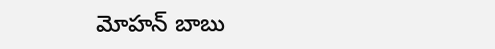మోహన్ బాబు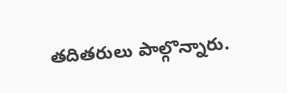తదితరులు పాల్గొన్నారు.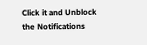Click it and Unblock the Notifications